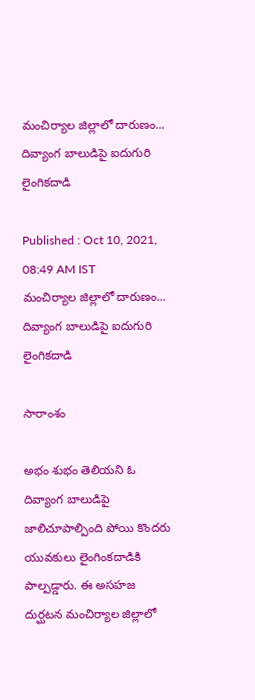మంచిర్యాల జిల్లాలో దారుణం... దివ్యాంగ బాలుడిపై ఐదుగురి లైంగికదాడి

Published : Oct 10, 2021, 08:49 AM IST
మంచిర్యాల జిల్లాలో దారుణం... దివ్యాంగ బాలుడిపై ఐదుగురి లైంగికదాడి

సారాంశం

అభం శుభం తెలియని ఓ దివ్యాంగ బాలుడిపై జాలిచూపాల్పింది పోయి కొందరు యువకులు లైంగింకదాడికి పాల్పడ్డారు. ఈ అసహజ దుర్ఘటన మంచిర్యాల జిల్లాలో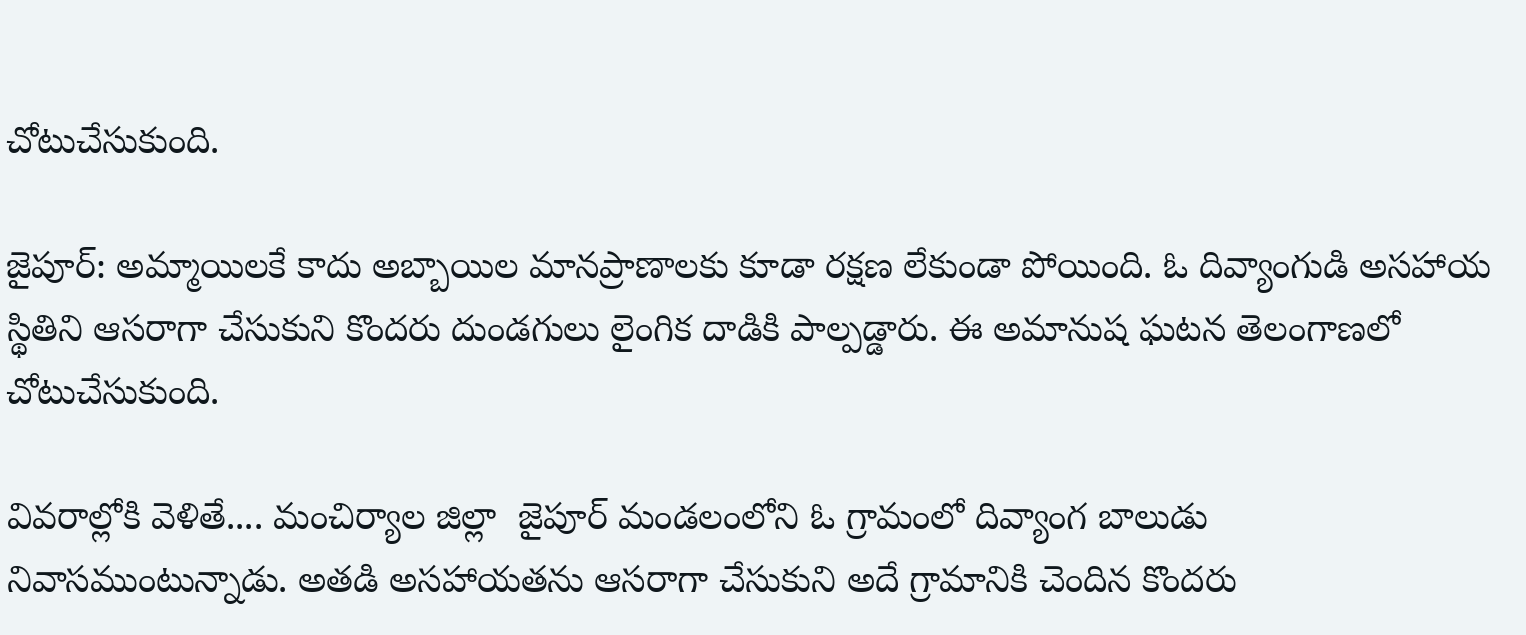చోటుచేసుకుంది.

జైపూర్: అమ్మాయిలకే కాదు అబ్బాయిల మానప్రాణాలకు కూడా రక్షణ లేకుండా పోయింది. ఓ దివ్యాంగుడి అసహాయ స్థితిని ఆసరాగా చేసుకుని కొందరు దుండగులు లైంగిక దాడికి పాల్పడ్డారు. ఈ అమానుష ఘటన తెలంగాణలో చోటుచేసుకుంది.

వివరాల్లోకి వెళితే.... మంచిర్యాల జిల్లా  జైపూర్ మండలంలోని ఓ గ్రామంలో దివ్యాంగ బాలుడు నివాసముంటున్నాడు. అతడి అసహాయతను ఆసరాగా చేసుకుని అదే గ్రామానికి చెందిన కొందరు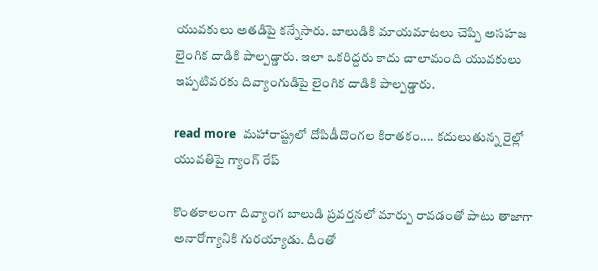యువకులు అతడిపై కన్నేసారు. బాలుడికి మాయమాటలు చెప్పి అసహజ లైంగిక దాడికి పాల్పడ్డారు. ఇలా ఒకరిద్దరు కాదు చాలామంది యువకులు ఇప్పటివరకు దివ్యాంగుడిపై లైంగిక దాడికి పాల్పడ్డారు.

read more  మహారాష్ట్రలో దోపిడీదొంగల కిరాతకం.... కదులుతున్న రైల్లో యువతిపై గ్యాంగ్ రేప్

కొంతకాలంగా దివ్యాంగ బాలుడి ప్రవర్తనలో మార్పు రావడంతో పాటు తాజాగా అనారోగ్యానికి గురయ్యాడు. దీంతో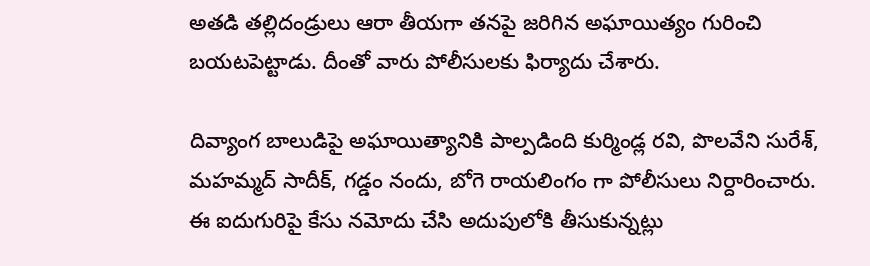అతడి తల్లిదండ్రులు ఆరా తీయగా తనపై జరిగిన అఘాయిత్యం గురించి బయటపెట్టాడు. దీంతో వారు పోలీసులకు ఫిర్యాదు చేశారు.

దివ్యాంగ బాలుడిపై అఘాయిత్యానికి పాల్పడింది కుర్మిండ్ల రవి, పొలవేని సురేశ్‌, మహమ్మద్‌ సాదీక్‌, గడ్డం నందు, బోగె రాయలింగం గా పోలీసులు నిర్దారించారు. ఈ ఐదుగురిపై కేసు నమోదు చేసి అదుపులోకి తీసుకున్నట్లు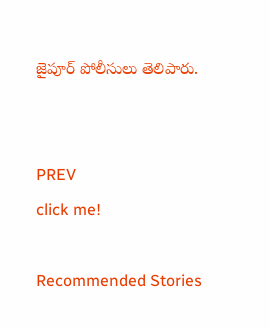జైపూర్ పోలీసులు తెలిపారు.


PREV
click me!

Recommended Stories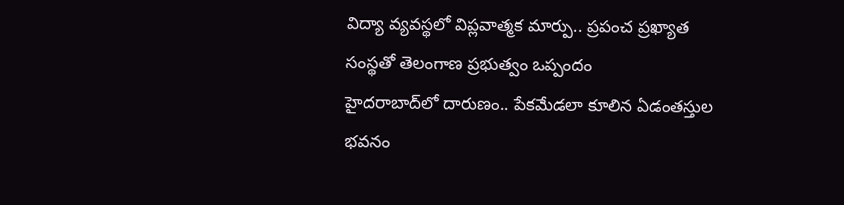విద్యా వ్య‌వ‌స్థ‌లో విప్ల‌వాత్మ‌క మార్పు.. ప్ర‌పంచ ప్ర‌ఖ్యాత సంస్థ‌తో తెలంగాణ ప్ర‌భుత్వం ఒప్పందం
హైద‌రాబాద్‌లో దారుణం.. పేక‌మేడ‌లా కూలిన ఏడంతస్తుల భవనం